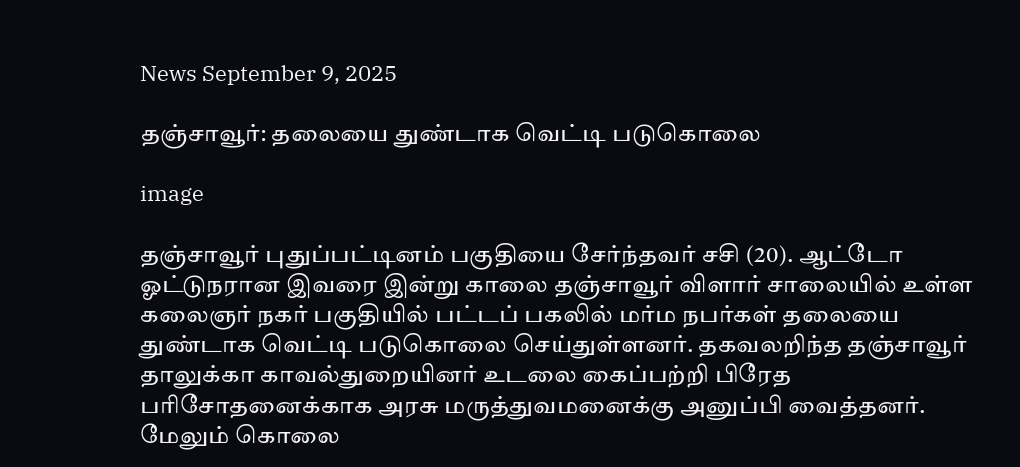News September 9, 2025

தஞ்சாவூர்: தலையை துண்டாக வெட்டி படுகொலை

image

தஞ்சாவூர் புதுப்பட்டினம் பகுதியை சேர்ந்தவர் சசி (20). ஆட்டோ ஓட்டுநரான இவரை இன்று காலை தஞ்சாவூர் விளார் சாலையில் உள்ள கலைஞர் நகர் பகுதியில் பட்டப் பகலில் மர்ம நபர்கள் தலையை துண்டாக வெட்டி படுகொலை செய்துள்ளனர். தகவலறிந்த தஞ்சாவூர் தாலுக்கா காவல்துறையினர் உடலை கைப்பற்றி பிரேத பரிசோதனைக்காக அரசு மருத்துவமனைக்கு அனுப்பி வைத்தனர். மேலும் கொலை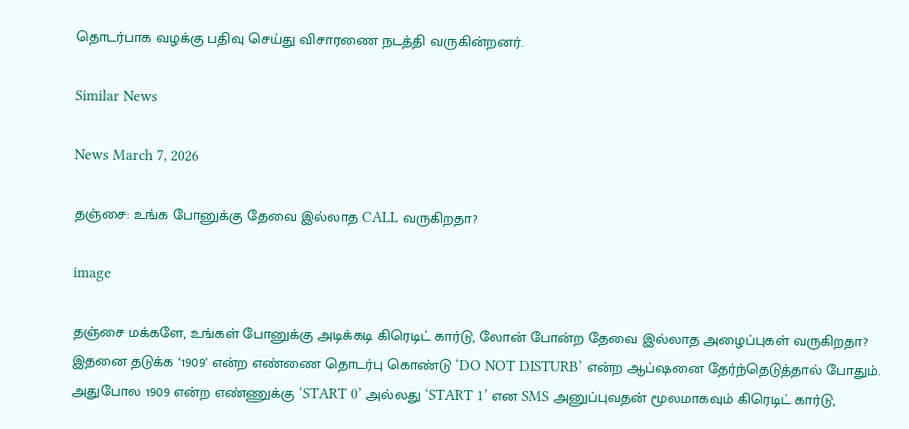தொடர்பாக வழக்கு பதிவு செய்து விசாரணை நடத்தி வருகின்றனர்.

Similar News

News March 7, 2026

தஞ்சை: உங்க போனுக்கு தேவை இல்லாத CALL வருகிறதா?

image

தஞ்சை மக்களே, உங்கள் போனுக்கு அடிக்கடி கிரெடிட் கார்டு, லோன் போன்ற தேவை இல்லாத அழைப்புகள் வருகிறதா? இதனை தடுக்க ‘1909’ என்ற எண்ணை தொடர்பு கொண்டு ‘DO NOT DISTURB’ என்ற ஆப்ஷனை தேர்ந்தெடுத்தால் போதும். அதுபோல 1909 என்ற எண்ணுக்கு ‘START 0’ அல்லது ‘START 1’ என SMS அனுப்புவதன் மூலமாகவும் கிரெடிட் கார்டு,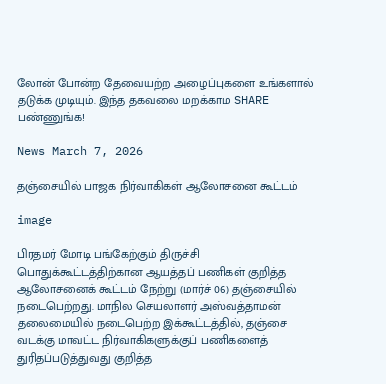லோன் போன்ற தேவையற்ற அழைப்புகளை உங்களால் தடுக்க முடியும். இந்த தகவலை மறக்காம SHARE பண்ணுங்க!

News March 7, 2026

தஞ்சையில் பாஜக நிர்வாகிகள் ஆலோசனை கூட்டம்

image

பிரதமர் மோடி பங்கேற்கும் திருச்சி பொதுக்கூட்டத்திற்கான ஆயத்தப் பணிகள் குறித்த ஆலோசனைக் கூட்டம் நேற்று (மார்ச் 06) தஞ்சையில் நடைபெற்றது. மாநில செயலாளர் அஸ்வத்தாமன் தலைமையில் நடைபெற்ற இக்கூட்டத்தில், தஞ்சை வடக்கு மாவட்ட நிர்வாகிகளுக்குப் பணிகளைத் துரிதப்படுத்துவது குறித்த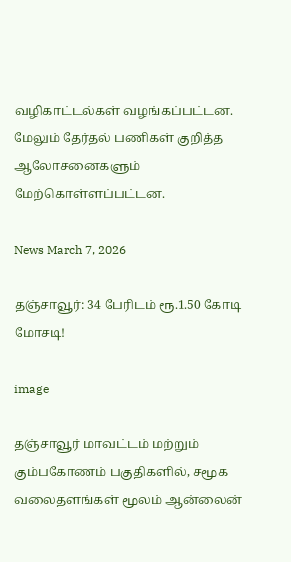வழிகாட்டல்கள் வழங்கப்பட்டன. மேலும் தேர்தல் பணிகள் குறித்த ஆலோசனைகளும் மேற்கொள்ளப்பட்டன.

News March 7, 2026

தஞ்சாவூர்: 34 பேரிடம் ரூ.1.50 கோடி மோசடி!

image

தஞ்சாவூர் மாவட்டம் மற்றும் கும்பகோணம் பகுதிகளில், சமூக வலைதளங்கள் மூலம் ஆன்லைன்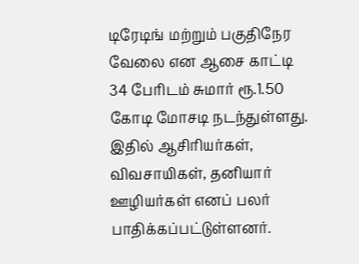டிரேடிங் மற்றும் பகுதிநேர வேலை என ஆசை காட்டி 34 பேரிடம் சுமார் ரூ.1.50 கோடி மோசடி நடந்துள்ளது. இதில் ஆசிரியர்கள், விவசாயிகள், தனியார் ஊழியர்கள் எனப் பலர் பாதிக்கப்பட்டுள்ளனர்.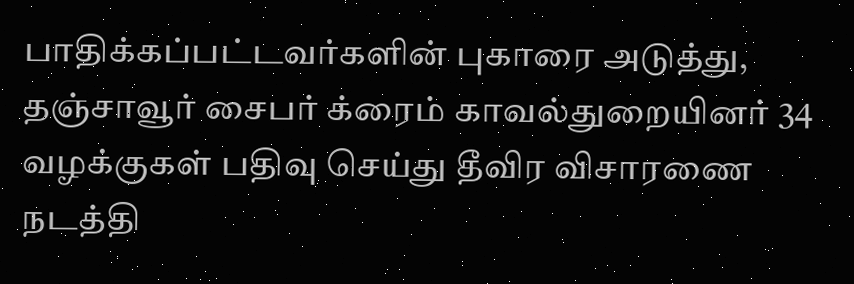பாதிக்கப்பட்டவர்களின் புகாரை அடுத்து, தஞ்சாவூர் சைபர் க்ரைம் காவல்துறையினர் 34 வழக்குகள் பதிவு செய்து தீவிர விசாரணை நடத்தி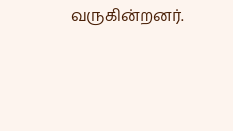வருகின்றனர்.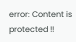error: Content is protected !!